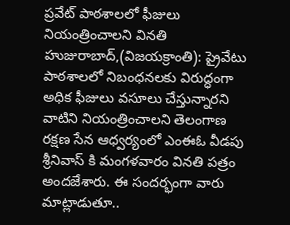ప్రవేట్ పాఠశాలలో ఫీజులు నియంత్రించాలని వినతి
హుజురాబాద్,(విజయక్రాంతి): ప్రైవేటు పాఠశాలలో నిబంధనలకు విరుద్ధంగా అధిక ఫీజులు వసూలు చేస్తున్నారని వాటిని నియంత్రించాలని తెలంగాణ రక్షణ సేన ఆధ్వర్యంలో ఎంఈఓ వీడపు శ్రీనివాస్ కి మంగళవారం వినతి పత్రం అందజేశారు. ఈ సందర్భంగా వారు మాట్లాడుతూ..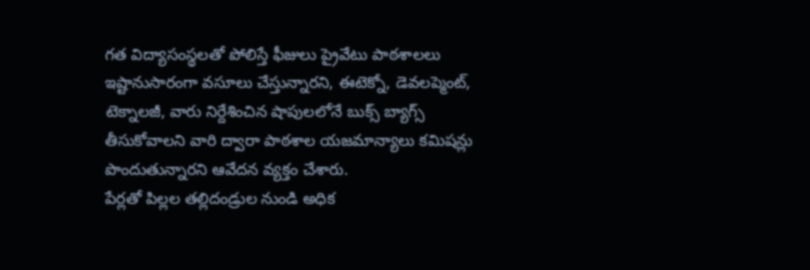గత విద్యాసంస్థలతో పోలిస్తే ఫీజులు ప్రైవేటు పాఠశాలలు ఇష్టానుసారంగా వసూలు చేస్తున్నారని, ఈటెక్నో, డెవలప్మెంట్, టెక్నాలజీ, వారు నిర్దేశించిన షాపులలోనే బుక్స్ బ్యాగ్స్ తీసుకోవాలని వారి ద్వారా పాఠశాల యజమాన్యాలు కమిషన్లు పొందుతున్నారని ఆవేదన వ్యక్తం చేశారు.
పేర్లతో పిల్లల తల్లిదండ్రుల నుండి అధిక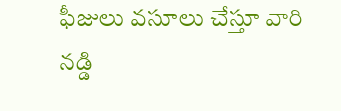ఫీజులు వసూలు చేస్తూ వారి నడ్డి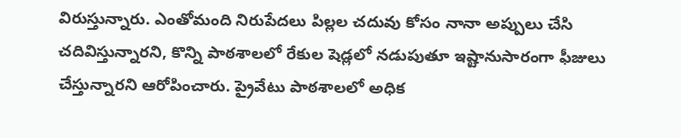విరుస్తున్నారు. ఎంతోమంది నిరుపేదలు పిల్లల చదువు కోసం నానా అప్పులు చేసి చదివిస్తున్నారని, కొన్ని పాఠశాలలో రేకుల షెడ్లలో నడుపుతూ ఇష్టానుసారంగా ఫీజులు చేస్తున్నారని ఆరోపించారు. ప్రైవేటు పాఠశాలలో అధిక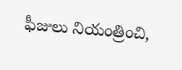ఫీజులు నియంత్రించి,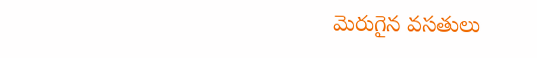మెరుగైన వసతులు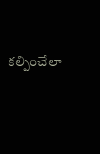కల్పించేలా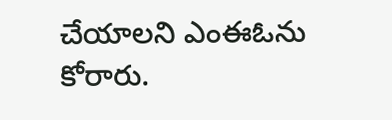చేయాలని ఎంఈఓను కోరారు.